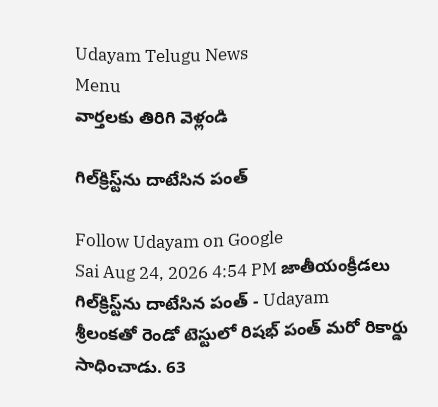Udayam Telugu News
Menu
వార్తలకు తిరిగి వెళ్లండి

గిల్‌క్రిస్ట్‌ను దాటేసిన పంత్

Follow Udayam on Google
Sai Aug 24, 2026 4:54 PM జాతీయంక్రీడలు
గిల్‌క్రిస్ట్‌ను దాటేసిన పంత్ - Udayam
శ్రీలంకతో రెండో టెస్టులో రిషభ్ పంత్ మరో రికార్డు సాధించాడు. 63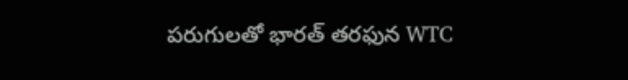పరుగులతో భారత్‌ తరఫున WTC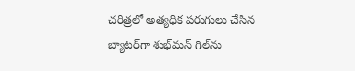చరిత్రలో అత్యధిక పరుగులు చేసిన బ్యాటర్‌గా శుభ్‌మన్ గిల్‌ను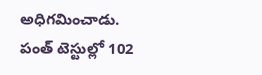అధిగమించాడు. పంత్ టెస్టుల్లో 102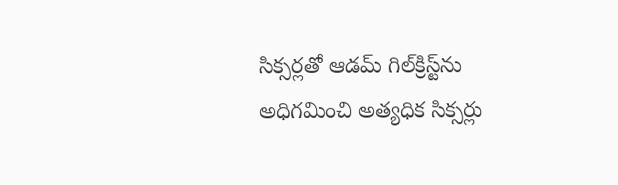సిక్సర్లతో ఆడమ్ గిల్‌క్రిస్ట్‌ను అధిగమించి అత్యధిక సిక్సర్లు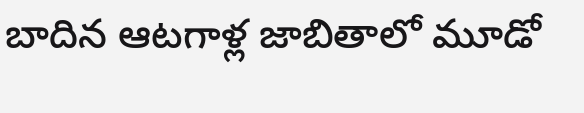బాదిన ఆటగాళ్ల జాబితాలో మూడో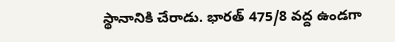స్థానానికి చేరాడు. భారత్ 475/8 వద్ద ఉండగా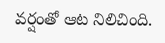వర్షంతో ఆట నిలిచింది.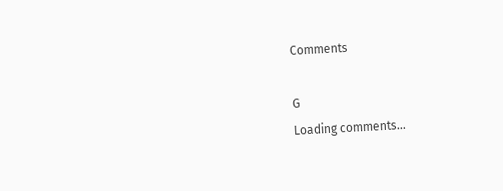Comments

G
Loading comments...